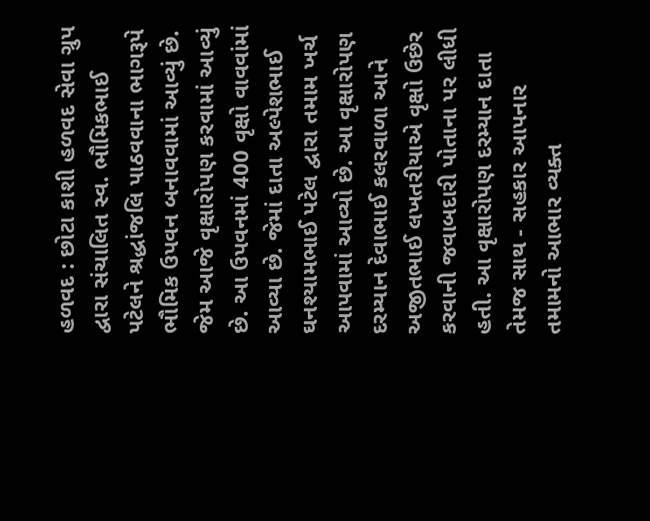હળવદ : છોટા કાશી હળવદ સેવા ગ્રુપ દ્વારા સંચાલિત સ્વ. ભૌમિકભાઈ પટેલને શ્રદ્ધાંજલિ પાઠવવાના ભાગરૂપે ભૌમિક ઉપવન બનાવવામાં આવ્યું છે. જેમ આજે વૃક્ષારોપણ કરવામાં આવ્યું છે. આ ઉપવનમાં 400 વૃક્ષો વાવવાંમાં આવ્યા છે. જેમાં દાતા અલ્પેશભાઈ ઘનશ્યામભાઈ પટેલ દ્વારા તમામ ખર્ચ આપવામાં આવ્યો છે. આ વૃક્ષારોપણ દરમ્યાન દેવાભાઈ કલરવાળા આને અજીતભાઈ લખતરીયાએ વૃક્ષો ઉછેર કરવાની જવાબદારી પોતાના પર લીધી હતી. આ વૃક્ષારોપણ દરમ્યાન દાતા તેમજ સાથ - સહકાર આપનાર તમામનો આભાર વ્યક્ત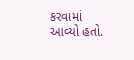કરવામાં આવ્યો હતો.